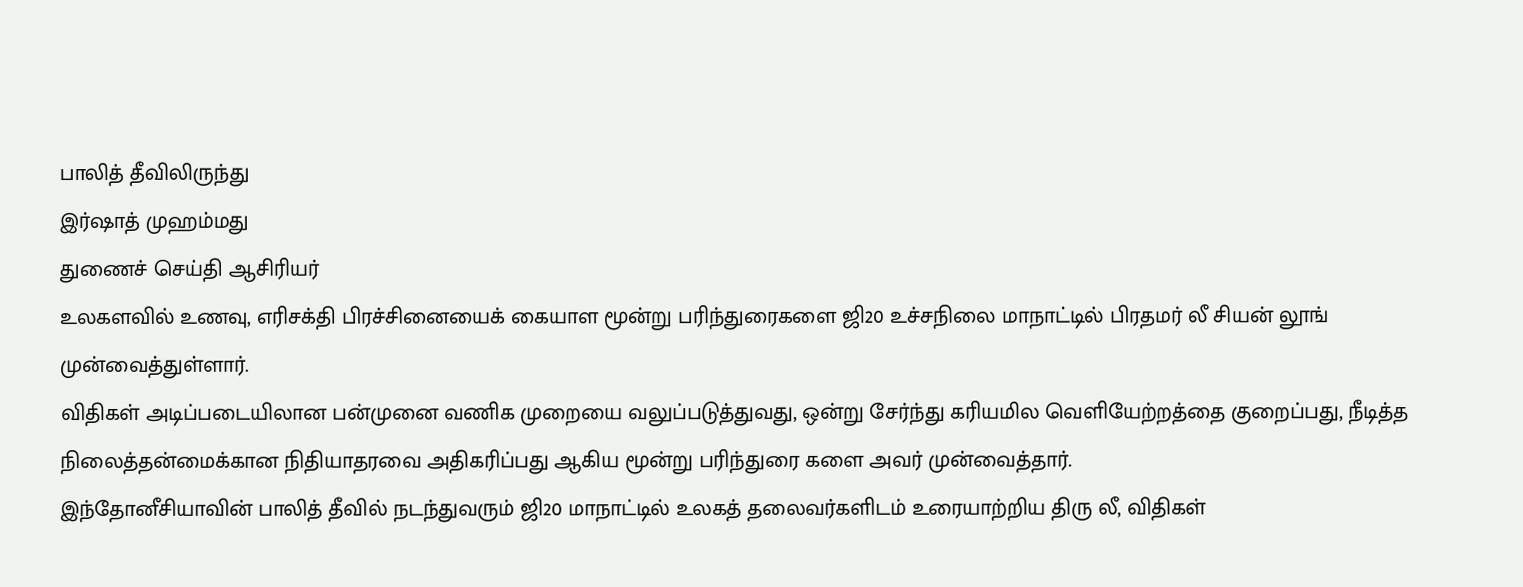பாலித் தீவிலிருந்து
இர்ஷாத் முஹம்மது
துணைச் செய்தி ஆசிரியர்
உலகளவில் உணவு, எரிசக்தி பிரச்சினையைக் கையாள மூன்று பரிந்துரைகளை ஜி20 உச்சநிலை மாநாட்டில் பிரதமர் லீ சியன் லூங் முன்வைத்துள்ளார்.
விதிகள் அடிப்படையிலான பன்முனை வணிக முறையை வலுப்படுத்துவது, ஒன்று சேர்ந்து கரியமில வெளியேற்றத்தை குறைப்பது, நீடித்த நிலைத்தன்மைக்கான நிதியாதரவை அதிகரிப்பது ஆகிய மூன்று பரிந்துரை களை அவர் முன்வைத்தார்.
இந்தோனீசியாவின் பாலித் தீவில் நடந்துவரும் ஜி20 மாநாட்டில் உலகத் தலைவர்களிடம் உரையாற்றிய திரு லீ, விதிகள்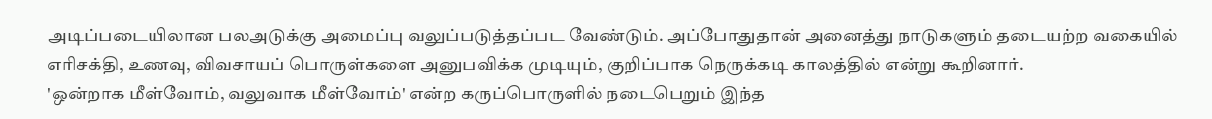அடிப்படையிலான பலஅடுக்கு அமைப்பு வலுப்படுத்தப்பட வேண்டும். அப்போதுதான் அனைத்து நாடுகளும் தடையற்ற வகையில் எரிசக்தி, உணவு, விவசாயப் பொருள்களை அனுபவிக்க முடியும், குறிப்பாக நெருக்கடி காலத்தில் என்று கூறினார்.
'ஒன்றாக மீள்வோம், வலுவாக மீள்வோம்' என்ற கருப்பொருளில் நடைபெறும் இந்த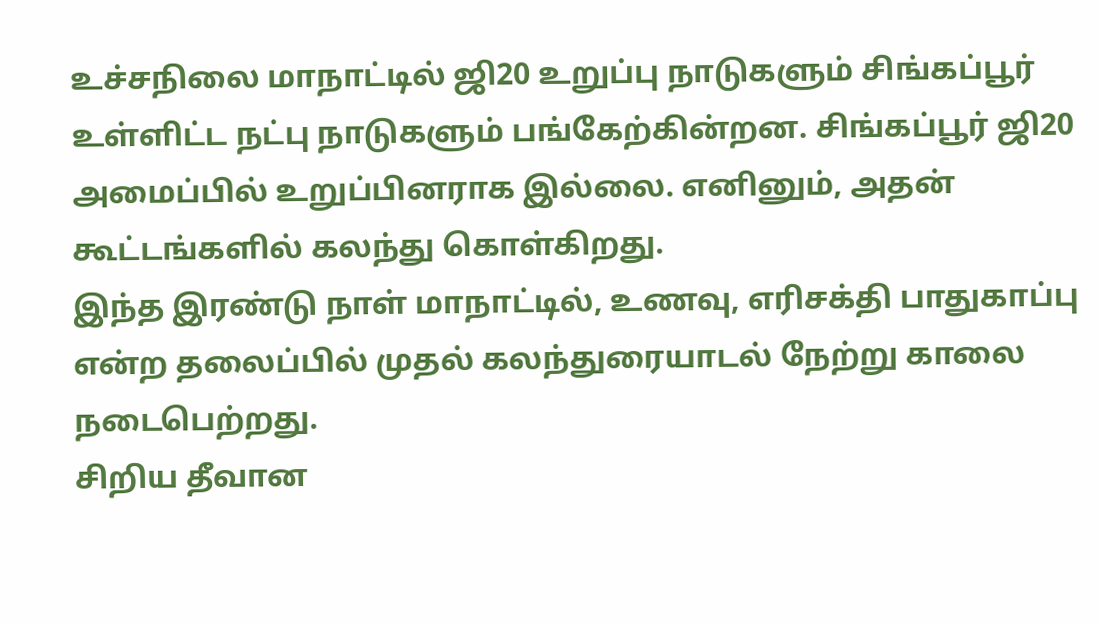உச்சநிலை மாநாட்டில் ஜி20 உறுப்பு நாடுகளும் சிங்கப்பூர் உள்ளிட்ட நட்பு நாடுகளும் பங்கேற்கின்றன. சிங்கப்பூர் ஜி20 அமைப்பில் உறுப்பினராக இல்லை. எனினும், அதன் கூட்டங்களில் கலந்து கொள்கிறது.
இந்த இரண்டு நாள் மாநாட்டில், உணவு, எரிசக்தி பாதுகாப்பு என்ற தலைப்பில் முதல் கலந்துரையாடல் நேற்று காலை நடைபெற்றது.
சிறிய தீவான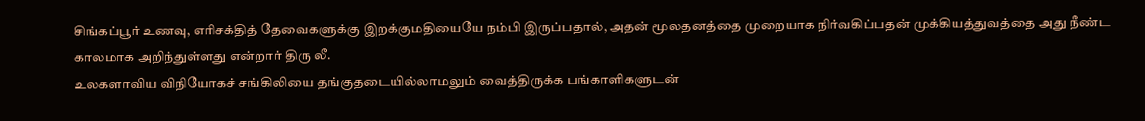சிங்கப்பூர் உணவு, எரிசக்தித் தேவைகளுக்கு இறக்குமதியையே நம்பி இருப்பதால், அதன் மூலதனத்தை முறையாக நிர்வகிப்பதன் முக்கியத்துவத்தை அது நீண்ட காலமாக அறிந்துள்ளது என்றார் திரு லீ.
உலகளாவிய விநியோகச் சங்கிலியை தங்குதடையில்லாமலும் வைத்திருக்க பங்காளிகளுடன்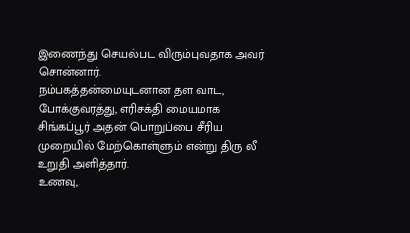இணைந்து செயல்பட விரும்புவதாக அவர் சொன்னார்.
நம்பகத்தன்மையுடனான தள வாட, போக்குவரத்து, எரிசக்தி மையமாக சிங்கப்பூர் அதன் பொறுப்பை சீரிய முறையில் மேற்கொள்ளும் என்று திரு லீ உறுதி அளித்தார்.
உணவு,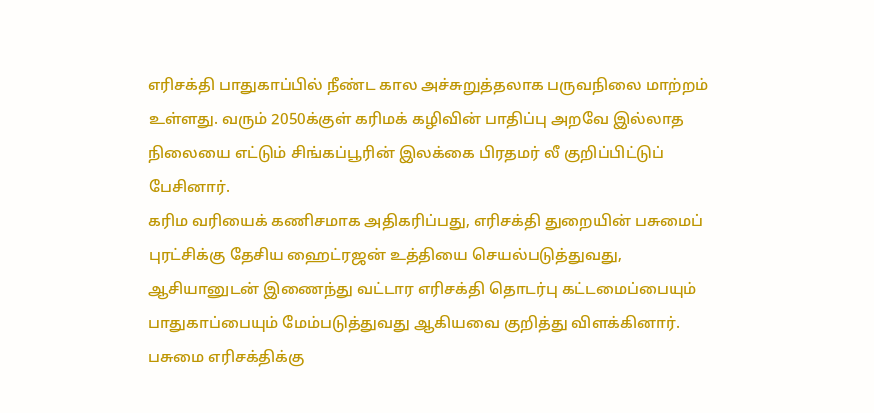எரிசக்தி பாதுகாப்பில் நீண்ட கால அச்சுறுத்தலாக பருவநிலை மாற்றம் உள்ளது. வரும் 2050க்குள் கரிமக் கழிவின் பாதிப்பு அறவே இல்லாத நிலையை எட்டும் சிங்கப்பூரின் இலக்கை பிரதமர் லீ குறிப்பிட்டுப் பேசினார்.
கரிம வரியைக் கணிசமாக அதிகரிப்பது, எரிசக்தி துறையின் பசுமைப் புரட்சிக்கு தேசிய ஹைட்ரஜன் உத்தியை செயல்படுத்துவது, ஆசியானுடன் இணைந்து வட்டார எரிசக்தி தொடர்பு கட்டமைப்பையும் பாதுகாப்பையும் மேம்படுத்துவது ஆகியவை குறித்து விளக்கினார்.
பசுமை எரிசக்திக்கு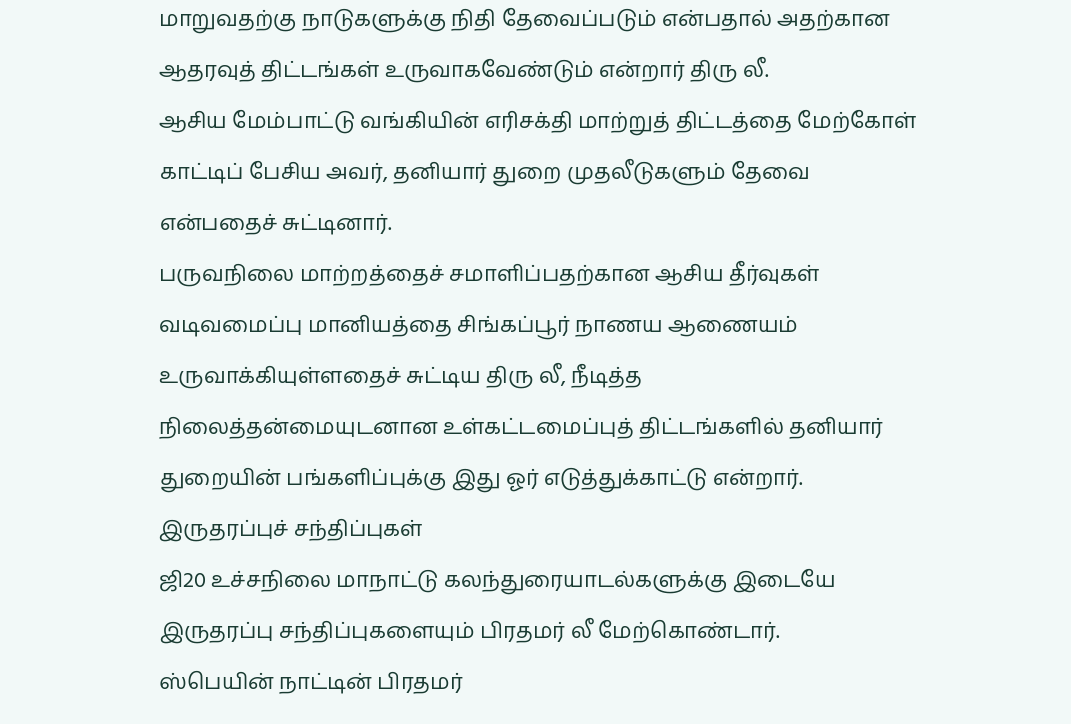மாறுவதற்கு நாடுகளுக்கு நிதி தேவைப்படும் என்பதால் அதற்கான ஆதரவுத் திட்டங்கள் உருவாகவேண்டும் என்றார் திரு லீ.
ஆசிய மேம்பாட்டு வங்கியின் எரிசக்தி மாற்றுத் திட்டத்தை மேற்கோள் காட்டிப் பேசிய அவர், தனியார் துறை முதலீடுகளும் தேவை என்பதைச் சுட்டினார்.
பருவநிலை மாற்றத்தைச் சமாளிப்பதற்கான ஆசிய தீர்வுகள் வடிவமைப்பு மானியத்தை சிங்கப்பூர் நாணய ஆணையம் உருவாக்கியுள்ளதைச் சுட்டிய திரு லீ, நீடித்த நிலைத்தன்மையுடனான உள்கட்டமைப்புத் திட்டங்களில் தனியார் துறையின் பங்களிப்புக்கு இது ஓர் எடுத்துக்காட்டு என்றார்.
இருதரப்புச் சந்திப்புகள்
ஜி20 உச்சநிலை மாநாட்டு கலந்துரையாடல்களுக்கு இடையே இருதரப்பு சந்திப்புகளையும் பிரதமர் லீ மேற்கொண்டார்.
ஸ்பெயின் நாட்டின் பிரதமர்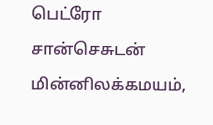பெட்ரோ சான்செசுடன் மின்னிலக்கமயம்,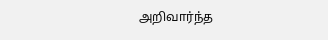அறிவார்ந்த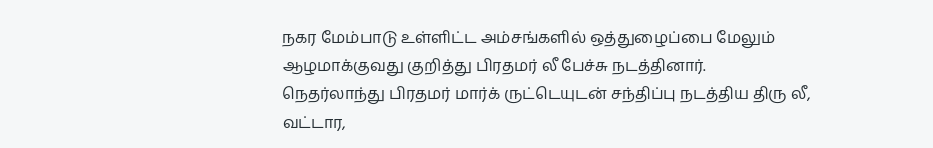நகர மேம்பாடு உள்ளிட்ட அம்சங்களில் ஒத்துழைப்பை மேலும் ஆழமாக்குவது குறித்து பிரதமர் லீ பேச்சு நடத்தினார்.
நெதர்லாந்து பிரதமர் மார்க் ருட்டெயுடன் சந்திப்பு நடத்திய திரு லீ, வட்டார,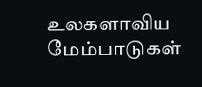உலகளாவிய மேம்பாடுகள்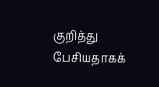குறித்து பேசியதாகக்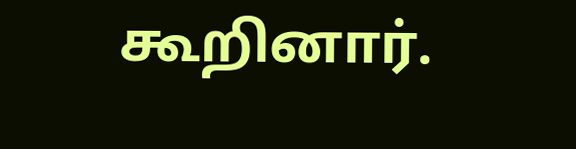கூறினார்.